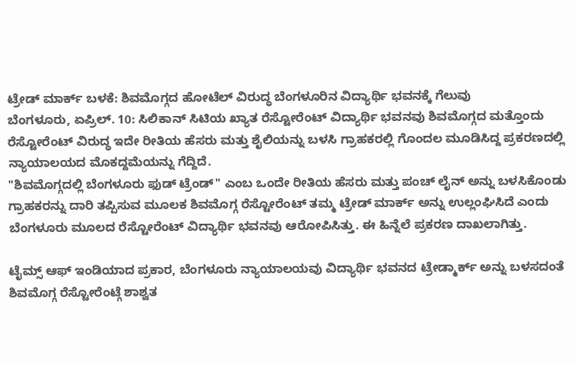ಟ್ರೇಡ್ ಮಾರ್ಕ್ ಬಳಕೆ: ಶಿವಮೊಗ್ಗದ ಹೋಟೆಲ್ ವಿರುದ್ಧ ಬೆಂಗಳೂರಿನ ವಿದ್ಯಾರ್ಥಿ ಭವನಕ್ಕೆ ಗೆಲುವು
ಬೆಂಗಳೂರು, ಏಪ್ರಿಲ್. 10: ಸಿಲಿಕಾನ್ ಸಿಟಿಯ ಖ್ಯಾತ ರೆಸ್ಟೋರೆಂಟ್ ವಿದ್ಯಾರ್ಥಿ ಭವನವು ಶಿವಮೊಗ್ಗದ ಮತ್ತೊಂದು ರೆಸ್ಟೋರೆಂಟ್ ವಿರುದ್ಧ ಇದೇ ರೀತಿಯ ಹೆಸರು ಮತ್ತು ಶೈಲಿಯನ್ನು ಬಳಸಿ ಗ್ರಾಹಕರಲ್ಲಿ ಗೊಂದಲ ಮೂಡಿಸಿದ್ದ ಪ್ರಕರಣದಲ್ಲಿ ನ್ಯಾಯಾಲಯದ ಮೊಕದ್ದಮೆಯನ್ನು ಗೆದ್ದಿದೆ.
"ಶಿವಮೊಗ್ಗದಲ್ಲಿ ಬೆಂಗಳೂರು ಫುಡ್ ಟ್ರೆಂಡ್" ಎಂಬ ಒಂದೇ ರೀತಿಯ ಹೆಸರು ಮತ್ತು ಪಂಚ್ ಲೈನ್ ಅನ್ನು ಬಳಸಿಕೊಂಡು ಗ್ರಾಹಕರನ್ನು ದಾರಿ ತಪ್ಪಿಸುವ ಮೂಲಕ ಶಿವಮೊಗ್ಗ ರೆಸ್ಟೋರೆಂಟ್ ತಮ್ಮ ಟ್ರೇಡ್ ಮಾರ್ಕ್ ಅನ್ನು ಉಲ್ಲಂಘಿಸಿದೆ ಎಂದು ಬೆಂಗಳೂರು ಮೂಲದ ರೆಸ್ಟೋರೆಂಟ್ ವಿದ್ಯಾರ್ಥಿ ಭವನವು ಆರೋಪಿಸಿತ್ತು. ಈ ಹಿನ್ನೆಲೆ ಪ್ರಕರಣ ದಾಖಲಾಗಿತ್ತು.

ಟೈಮ್ಸ್ ಆಫ್ ಇಂಡಿಯಾದ ಪ್ರಕಾರ, ಬೆಂಗಳೂರು ನ್ಯಾಯಾಲಯವು ವಿದ್ಯಾರ್ಥಿ ಭವನದ ಟ್ರೇಡ್ಮಾರ್ಕ್ ಅನ್ನು ಬಳಸದಂತೆ ಶಿವಮೊಗ್ಗ ರೆಸ್ಟೋರೆಂಟ್ಗೆ ಶಾಶ್ವತ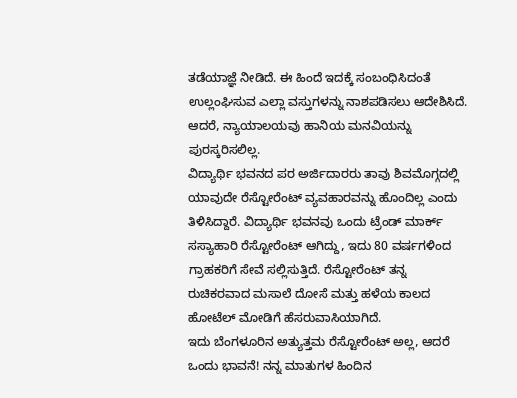ತಡೆಯಾಜ್ಞೆ ನೀಡಿದೆ. ಈ ಹಿಂದೆ ಇದಕ್ಕೆ ಸಂಬಂಧಿಸಿದಂತೆ ಉಲ್ಲಂಘಿಸುವ ಎಲ್ಲಾ ವಸ್ತುಗಳನ್ನು ನಾಶಪಡಿಸಲು ಆದೇಶಿಸಿದೆ. ಆದರೆ, ನ್ಯಾಯಾಲಯವು ಹಾನಿಯ ಮನವಿಯನ್ನು ಪುರಸ್ಕರಿಸಲಿಲ್ಲ.
ವಿದ್ಯಾರ್ಥಿ ಭವನದ ಪರ ಅರ್ಜಿದಾರರು ತಾವು ಶಿವಮೊಗ್ಗದಲ್ಲಿ ಯಾವುದೇ ರೆಸ್ಟೋರೆಂಟ್ ವ್ಯವಹಾರವನ್ನು ಹೊಂದಿಲ್ಲ ಎಂದು ತಿಳಿಸಿದ್ದಾರೆ. ವಿದ್ಯಾರ್ಥಿ ಭವನವು ಒಂದು ಟ್ರೆಂಡ್ ಮಾರ್ಕ್ ಸಸ್ಯಾಹಾರಿ ರೆಸ್ಟೋರೆಂಟ್ ಆಗಿದ್ದು, ಇದು 80 ವರ್ಷಗಳಿಂದ ಗ್ರಾಹಕರಿಗೆ ಸೇವೆ ಸಲ್ಲಿಸುತ್ತಿದೆ. ರೆಸ್ಟೋರೆಂಟ್ ತನ್ನ ರುಚಿಕರವಾದ ಮಸಾಲೆ ದೋಸೆ ಮತ್ತು ಹಳೆಯ ಕಾಲದ ಹೋಟೆಲ್ ಮೋಡಿಗೆ ಹೆಸರುವಾಸಿಯಾಗಿದೆ.
ಇದು ಬೆಂಗಳೂರಿನ ಅತ್ಯುತ್ತಮ ರೆಸ್ಟೋರೆಂಟ್ ಅಲ್ಲ, ಆದರೆ ಒಂದು ಭಾವನೆ! ನನ್ನ ಮಾತುಗಳ ಹಿಂದಿನ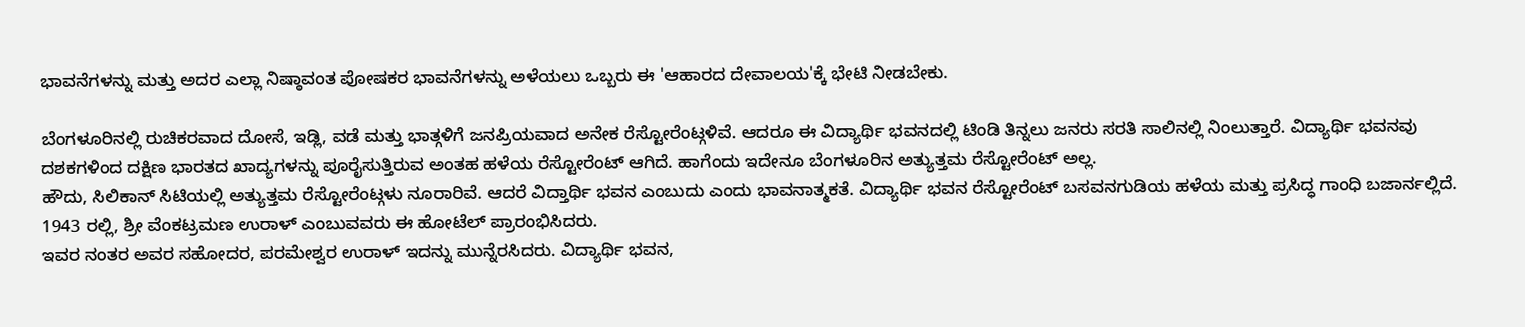ಭಾವನೆಗಳನ್ನು ಮತ್ತು ಅದರ ಎಲ್ಲಾ ನಿಷ್ಠಾವಂತ ಪೋಷಕರ ಭಾವನೆಗಳನ್ನು ಅಳೆಯಲು ಒಬ್ಬರು ಈ 'ಆಹಾರದ ದೇವಾಲಯ'ಕ್ಕೆ ಭೇಟಿ ನೀಡಬೇಕು.

ಬೆಂಗಳೂರಿನಲ್ಲಿ ರುಚಿಕರವಾದ ದೋಸೆ, ಇಡ್ಲಿ, ವಡೆ ಮತ್ತು ಭಾತ್ಗಳಿಗೆ ಜನಪ್ರಿಯವಾದ ಅನೇಕ ರೆಸ್ಟೋರೆಂಟ್ಗಳಿವೆ. ಆದರೂ ಈ ವಿದ್ಯಾರ್ಥಿ ಭವನದಲ್ಲಿ ಟಿಂಡಿ ತಿನ್ನಲು ಜನರು ಸರತಿ ಸಾಲಿನಲ್ಲಿ ನಿಂಲುತ್ತಾರೆ. ವಿದ್ಯಾರ್ಥಿ ಭವನವು ದಶಕಗಳಿಂದ ದಕ್ಷಿಣ ಭಾರತದ ಖಾದ್ಯಗಳನ್ನು ಪೂರೈಸುತ್ತಿರುವ ಅಂತಹ ಹಳೆಯ ರೆಸ್ಟೋರೆಂಟ್ ಆಗಿದೆ. ಹಾಗೆಂದು ಇದೇನೂ ಬೆಂಗಳೂರಿನ ಅತ್ಯುತ್ತಮ ರೆಸ್ಟೋರೆಂಟ್ ಅಲ್ಲ.
ಹೌದು, ಸಿಲಿಕಾನ್ ಸಿಟಿಯಲ್ಲಿ ಅತ್ಯುತ್ತಮ ರೆಸ್ಟೋರೆಂಟ್ಗಳು ನೂರಾರಿವೆ. ಆದರೆ ವಿದ್ತಾರ್ಥಿ ಭವನ ಎಂಬುದು ಎಂದು ಭಾವನಾತ್ಮಕತೆ. ವಿದ್ಯಾರ್ಥಿ ಭವನ ರೆಸ್ಟೋರೆಂಟ್ ಬಸವನಗುಡಿಯ ಹಳೆಯ ಮತ್ತು ಪ್ರಸಿದ್ಧ ಗಾಂಧಿ ಬಜಾರ್ನಲ್ಲಿದೆ. 1943 ರಲ್ಲಿ, ಶ್ರೀ ವೆಂಕಟ್ರಮಣ ಉರಾಳ್ ಎಂಬುವವರು ಈ ಹೋಟೆಲ್ ಪ್ರಾರಂಭಿಸಿದರು.
ಇವರ ನಂತರ ಅವರ ಸಹೋದರ, ಪರಮೇಶ್ವರ ಉರಾಳ್ ಇದನ್ನು ಮುನ್ನೆರಸಿದರು. ವಿದ್ಯಾರ್ಥಿ ಭವನ,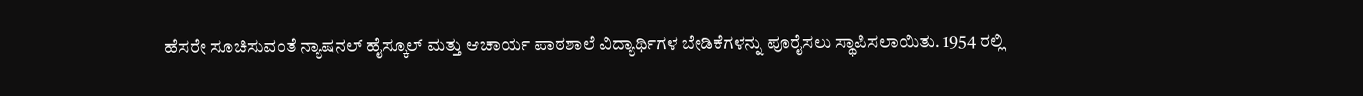ಹೆಸರೇ ಸೂಚಿಸುವಂತೆ ನ್ಯಾಷನಲ್ ಹೈಸ್ಕೂಲ್ ಮತ್ತು ಆಚಾರ್ಯ ಪಾಠಶಾಲೆ ವಿದ್ಯಾರ್ಥಿಗಳ ಬೇಡಿಕೆಗಳನ್ನು ಪೂರೈಸಲು ಸ್ಥಾಪಿಸಲಾಯಿತು. 1954 ರಲ್ಲಿ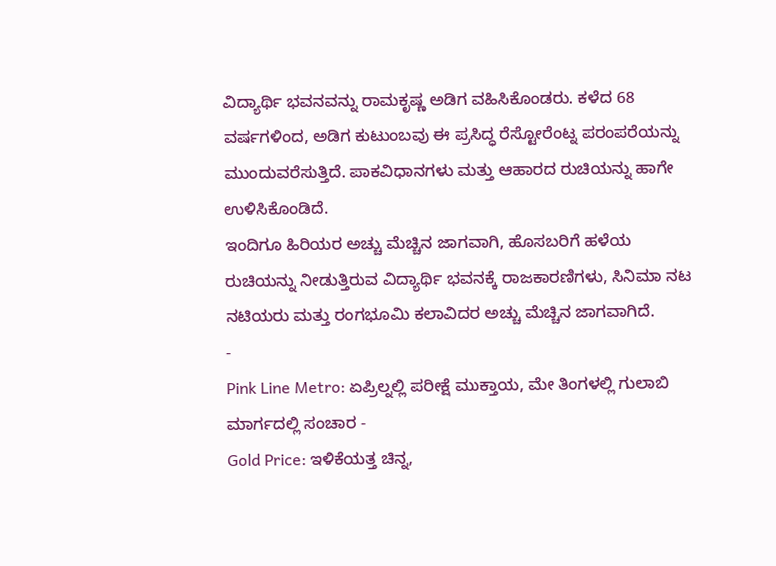ವಿದ್ಯಾರ್ಥಿ ಭವನವನ್ನು ರಾಮಕೃಷ್ಣ ಅಡಿಗ ವಹಿಸಿಕೊಂಡರು. ಕಳೆದ 68 ವರ್ಷಗಳಿಂದ, ಅಡಿಗ ಕುಟುಂಬವು ಈ ಪ್ರಸಿದ್ಧ ರೆಸ್ಟೋರೆಂಟ್ನ ಪರಂಪರೆಯನ್ನು ಮುಂದುವರೆಸುತ್ತಿದೆ. ಪಾಕವಿಧಾನಗಳು ಮತ್ತು ಆಹಾರದ ರುಚಿಯನ್ನು ಹಾಗೇ ಉಳಿಸಿಕೊಂಡಿದೆ.
ಇಂದಿಗೂ ಹಿರಿಯರ ಅಚ್ಚು ಮೆಚ್ಚಿನ ಜಾಗವಾಗಿ, ಹೊಸಬರಿಗೆ ಹಳೆಯ ರುಚಿಯನ್ನು ನೀಡುತ್ತಿರುವ ವಿದ್ಯಾರ್ಥಿ ಭವನಕ್ಕೆ ರಾಜಕಾರಣಿಗಳು, ಸಿನಿಮಾ ನಟ ನಟಿಯರು ಮತ್ತು ರಂಗಭೂಮಿ ಕಲಾವಿದರ ಅಚ್ಚು ಮೆಚ್ಚಿನ ಜಾಗವಾಗಿದೆ.
-
Pink Line Metro: ಏಪ್ರಿಲ್ನಲ್ಲಿ ಪರೀಕ್ಷೆ ಮುಕ್ತಾಯ, ಮೇ ತಿಂಗಳಲ್ಲಿ ಗುಲಾಬಿ ಮಾರ್ಗದಲ್ಲಿ ಸಂಚಾರ -
Gold Price: ಇಳಿಕೆಯತ್ತ ಚಿನ್ನ,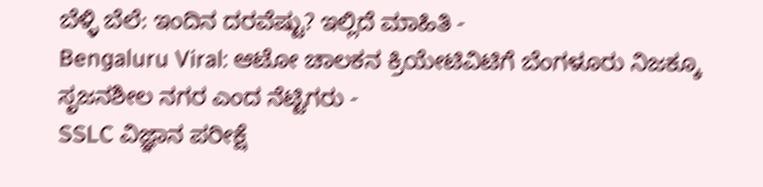ಬೆಳ್ಳಿ ಬೆಲೆ: ಇಂದಿನ ದರವೆಷ್ಟು? ಇಲ್ಲಿದೆ ಮಾಹಿತಿ -
Bengaluru Viral: ಆಟೋ ಚಾಲಕನ ಕ್ರಿಯೇಟಿವಿಟಿಗೆ ಬೆಂಗಳೂರು ನಿಜಕ್ಕೂ ಸೃಜನಶೀಲ ನಗರ ಎಂದ ನೆಟ್ಟಿಗರು -
SSLC ವಿಜ್ಞಾನ ಪರೀಕ್ಷೆ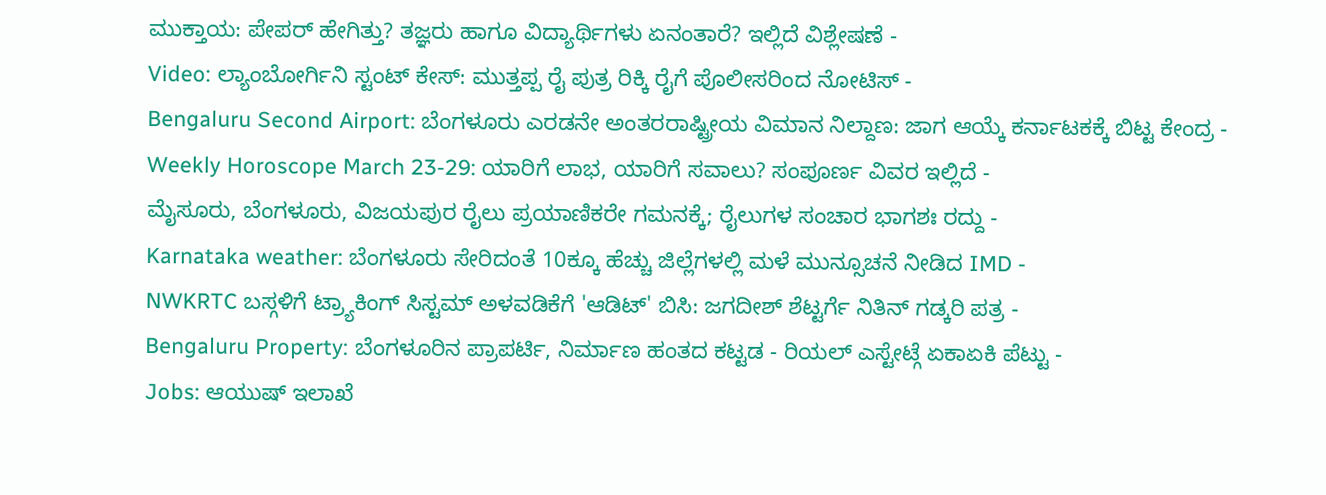ಮುಕ್ತಾಯ: ಪೇಪರ್ ಹೇಗಿತ್ತು? ತಜ್ಞರು ಹಾಗೂ ವಿದ್ಯಾರ್ಥಿಗಳು ಏನಂತಾರೆ? ಇಲ್ಲಿದೆ ವಿಶ್ಲೇಷಣೆ -
Video: ಲ್ಯಾಂಬೋರ್ಗಿನಿ ಸ್ಟಂಟ್ ಕೇಸ್: ಮುತ್ತಪ್ಪ ರೈ ಪುತ್ರ ರಿಕ್ಕಿ ರೈಗೆ ಪೊಲೀಸರಿಂದ ನೋಟಿಸ್ -
Bengaluru Second Airport: ಬೆಂಗಳೂರು ಎರಡನೇ ಅಂತರರಾಷ್ಟ್ರೀಯ ವಿಮಾನ ನಿಲ್ದಾಣ: ಜಾಗ ಆಯ್ಕೆ ಕರ್ನಾಟಕಕ್ಕೆ ಬಿಟ್ಟ ಕೇಂದ್ರ -
Weekly Horoscope March 23-29: ಯಾರಿಗೆ ಲಾಭ, ಯಾರಿಗೆ ಸವಾಲು? ಸಂಪೂರ್ಣ ವಿವರ ಇಲ್ಲಿದೆ -
ಮೈಸೂರು, ಬೆಂಗಳೂರು, ವಿಜಯಪುರ ರೈಲು ಪ್ರಯಾಣಿಕರೇ ಗಮನಕ್ಕೆ; ರೈಲುಗಳ ಸಂಚಾರ ಭಾಗಶಃ ರದ್ದು -
Karnataka weather: ಬೆಂಗಳೂರು ಸೇರಿದಂತೆ 10ಕ್ಕೂ ಹೆಚ್ಚು ಜಿಲ್ಲೆಗಳಲ್ಲಿ ಮಳೆ ಮುನ್ಸೂಚನೆ ನೀಡಿದ IMD -
NWKRTC ಬಸ್ಗಳಿಗೆ ಟ್ರ್ಯಾಕಿಂಗ್ ಸಿಸ್ಟಮ್ ಅಳವಡಿಕೆಗೆ 'ಆಡಿಟ್' ಬಿಸಿ: ಜಗದೀಶ್ ಶೆಟ್ಟರ್ಗೆ ನಿತಿನ್ ಗಡ್ಕರಿ ಪತ್ರ -
Bengaluru Property: ಬೆಂಗಳೂರಿನ ಪ್ರಾಪರ್ಟಿ, ನಿರ್ಮಾಣ ಹಂತದ ಕಟ್ಟಡ - ರಿಯಲ್ ಎಸ್ಟೇಟ್ಗೆ ಏಕಾಏಕಿ ಪೆಟ್ಟು -
Jobs: ಆಯುಷ್ ಇಲಾಖೆ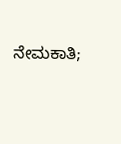ನೇಮಕಾತಿ;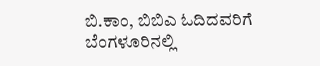ಬಿ.ಕಾಂ, ಬಿಬಿಎ ಓದಿದವರಿಗೆ ಬೆಂಗಳೂರಿನಲ್ಲಿ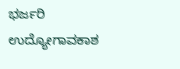ಭರ್ಜರಿ ಉದ್ಯೋಗಾವಕಾಶ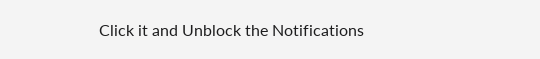Click it and Unblock the Notifications